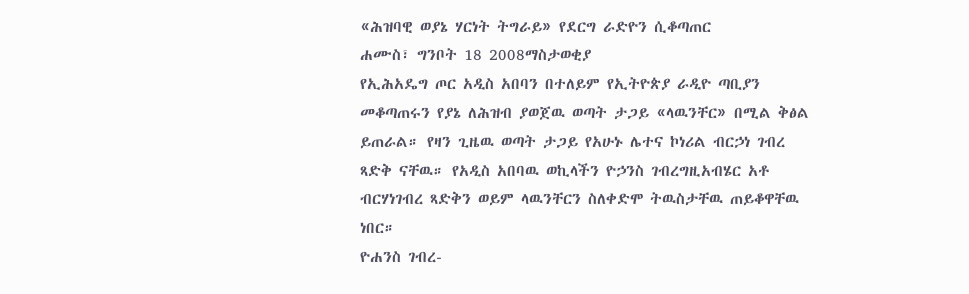«ሕዝባዊ ወያኔ ሃርነት ትግራይ» የደርግ ራድዮን ሲቆጣጠር
ሐሙስ፣ ግንቦት 18 2008ማስታወቂያ
የኢሕአዴግ ጦር አዲስ አበባን በተለይም የኢትዮጵያ ራዲዮ ጣቢያን መቆጣጠሩን የያኔ ለሕዝብ ያወጀዉ ወጣት ታጋይ «ላዉንቸር» በሚል ቅፅል ይጠራል። የዛን ጊዜዉ ወጣት ታጋይ የአሁኑ ሌተና ኮነሪል ብርኃነ ገብረ ጻድቅ ናቸዉ። የአዲስ አበባዉ ወኪላችን ዮኃንስ ገብረግዚአብሄር አቶ ብርሃነገብረ ጻድቅን ወይም ላዉንቸርን ስለቀድሞ ትዉስታቸዉ ጠይቆዋቸዉ ነበር።
ዮሐንስ ገብረ-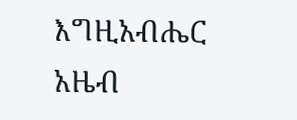እግዚአብሔር
አዜብ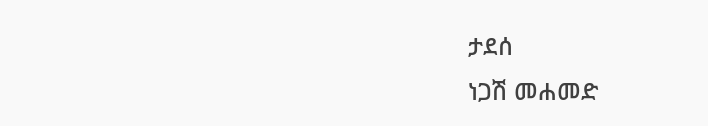ታደሰ
ነጋሽ መሐመድ